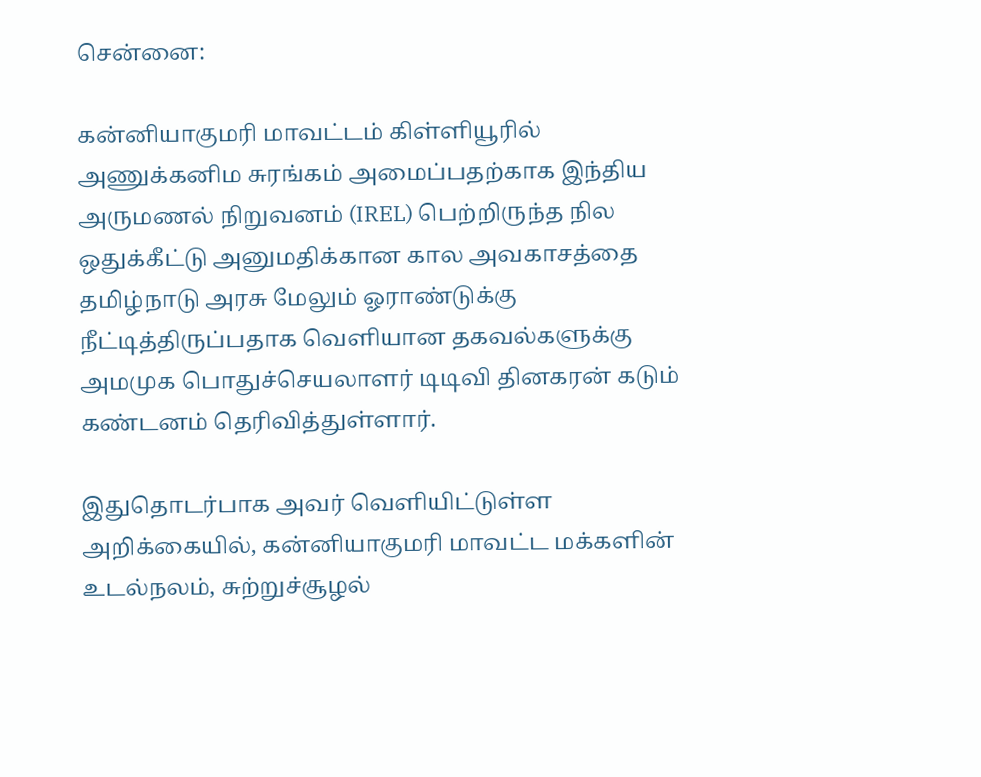சென்னை:

கன்னியாகுமரி மாவட்டம் கிள்ளியூரில் அணுக்கனிம சுரங்கம் அமைப்பதற்காக இந்திய அருமணல் நிறுவனம் (IREL) பெற்றிருந்த நில ஒதுக்கீட்டு அனுமதிக்கான கால அவகாசத்தை தமிழ்நாடு அரசு மேலும் ஓராண்டுக்கு நீட்டித்திருப்பதாக வெளியான தகவல்களுக்கு அமமுக பொதுச்செயலாளர் டிடிவி தினகரன் கடும் கண்டனம் தெரிவித்துள்ளார்.

இதுதொடர்பாக அவர் வெளியிட்டுள்ள அறிக்கையில், கன்னியாகுமரி மாவட்ட மக்களின் உடல்நலம், சுற்றுச்சூழல்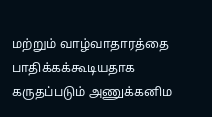மற்றும் வாழ்வாதாரத்தை பாதிக்கக்கூடியதாக கருதப்படும் அணுக்கனிம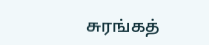சுரங்கத்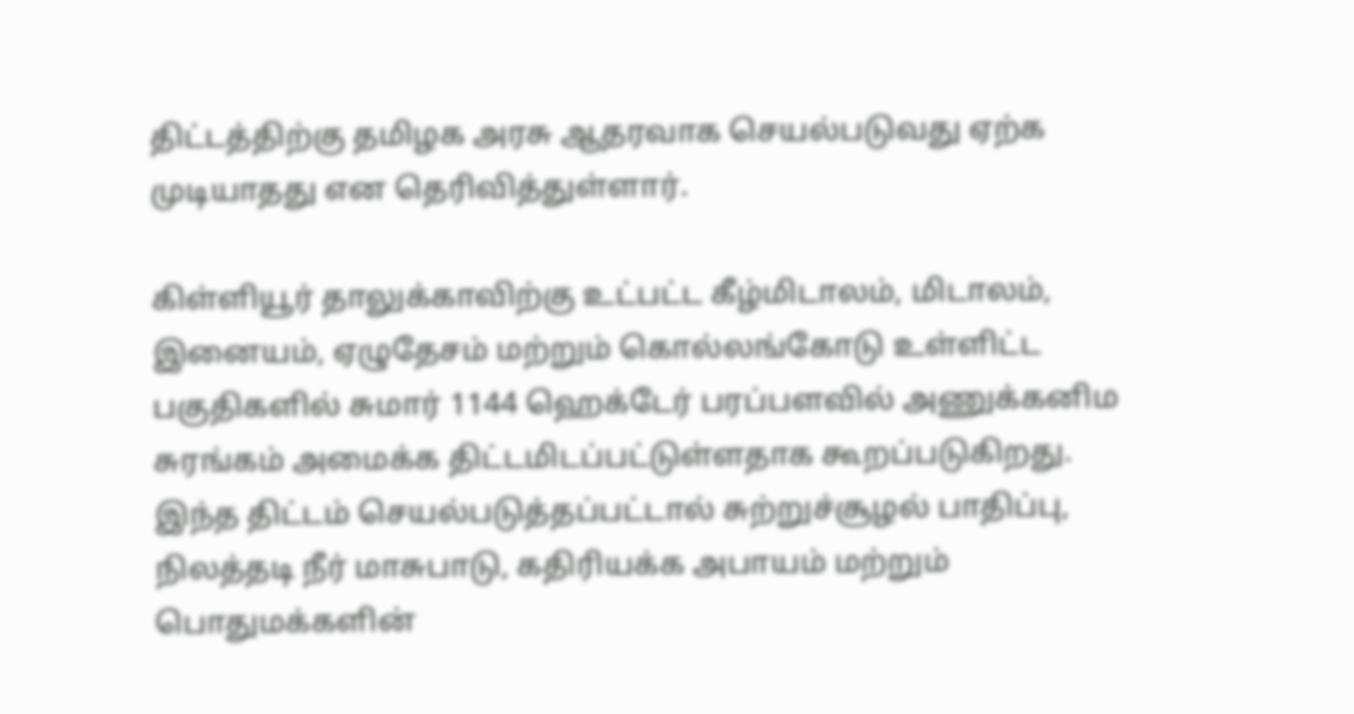திட்டத்திற்கு தமிழக அரசு ஆதரவாக செயல்படுவது ஏற்க முடியாதது என தெரிவித்துள்ளார்.

கிள்ளியூர் தாலுக்காவிற்கு உட்பட்ட கீழ்மிடாலம், மிடாலம், இனையம், ஏழுதேசம் மற்றும் கொல்லங்கோடு உள்ளிட்ட பகுதிகளில் சுமார் 1144 ஹெக்டேர் பரப்பளவில் அணுக்கனிம சுரங்கம் அமைக்க திட்டமிடப்பட்டுள்ளதாக கூறப்படுகிறது. இந்த திட்டம் செயல்படுத்தப்பட்டால் சுற்றுச்சூழல் பாதிப்பு, நிலத்தடி நீர் மாசுபாடு, கதிரியக்க அபாயம் மற்றும் பொதுமக்களின்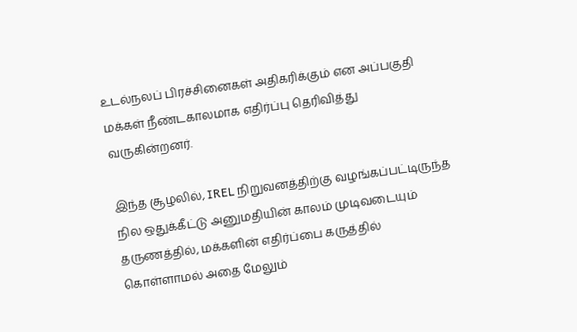உடல்நலப் பிரச்சினைகள் அதிகரிக்கும் என அப்பகுதி மக்கள் நீண்டகாலமாக எதிர்ப்பு தெரிவித்து வருகின்றனர்.

இந்த சூழலில், IREL நிறுவனத்திற்கு வழங்கப்பட்டிருந்த நில ஒதுக்கீட்டு அனுமதியின் காலம் முடிவடையும் தருணத்தில், மக்களின் எதிர்ப்பை கருத்தில் கொள்ளாமல் அதை மேலும்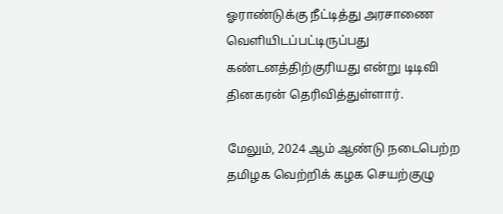ஓராண்டுக்கு நீட்டித்து அரசாணை வெளியிடப்பட்டிருப்பது கண்டனத்திற்குரியது என்று டிடிவி தினகரன் தெரிவித்துள்ளார்.

மேலும், 2024 ஆம் ஆண்டு நடைபெற்ற தமிழக வெற்றிக் கழக செயற்குழு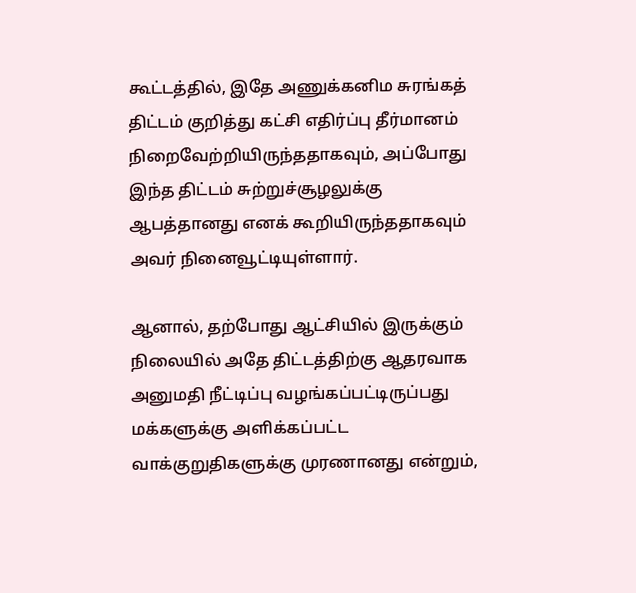கூட்டத்தில், இதே அணுக்கனிம சுரங்கத் திட்டம் குறித்து கட்சி எதிர்ப்பு தீர்மானம் நிறைவேற்றியிருந்ததாகவும், அப்போது இந்த திட்டம் சுற்றுச்சூழலுக்கு ஆபத்தானது எனக் கூறியிருந்ததாகவும் அவர் நினைவூட்டியுள்ளார்.

ஆனால், தற்போது ஆட்சியில் இருக்கும் நிலையில் அதே திட்டத்திற்கு ஆதரவாக அனுமதி நீட்டிப்பு வழங்கப்பட்டிருப்பது மக்களுக்கு அளிக்கப்பட்ட வாக்குறுதிகளுக்கு முரணானது என்றும்,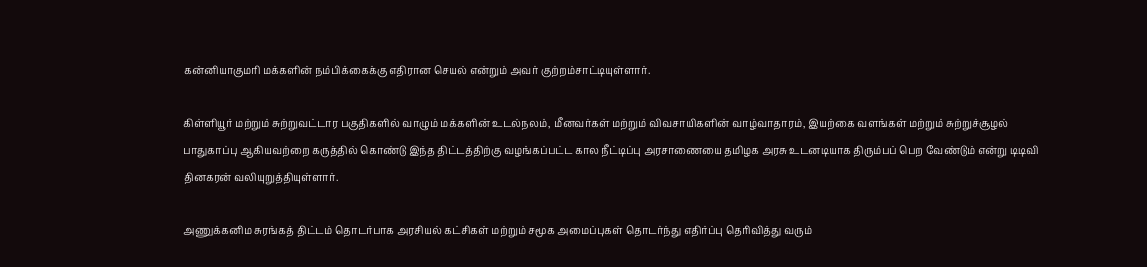கன்னியாகுமரி மக்களின் நம்பிக்கைக்கு எதிரான செயல் என்றும் அவர் குற்றம்சாட்டியுள்ளார்.

கிள்ளியூர் மற்றும் சுற்றுவட்டார பகுதிகளில் வாழும் மக்களின் உடல்நலம், மீனவர்கள் மற்றும் விவசாயிகளின் வாழ்வாதாரம், இயற்கை வளங்கள் மற்றும் சுற்றுச்சூழல் பாதுகாப்பு ஆகியவற்றை கருத்தில் கொண்டு இந்த திட்டத்திற்கு வழங்கப்பட்ட கால நீட்டிப்பு அரசாணையை தமிழக அரசு உடனடியாக திரும்பப் பெற வேண்டும் என்று டிடிவி தினகரன் வலியுறுத்தியுள்ளார்.

அணுக்கனிம சுரங்கத் திட்டம் தொடர்பாக அரசியல் கட்சிகள் மற்றும் சமூக அமைப்புகள் தொடர்ந்து எதிர்ப்பு தெரிவித்து வரும்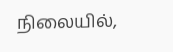நிலையில்,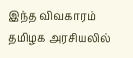இந்த விவகாரம் தமிழக அரசியலில்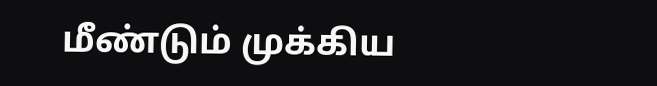மீண்டும் முக்கிய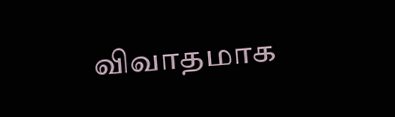விவாதமாக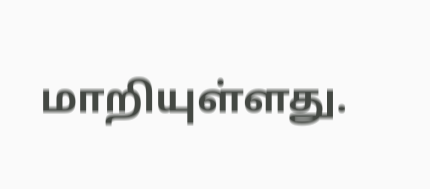மாறியுள்ளது.